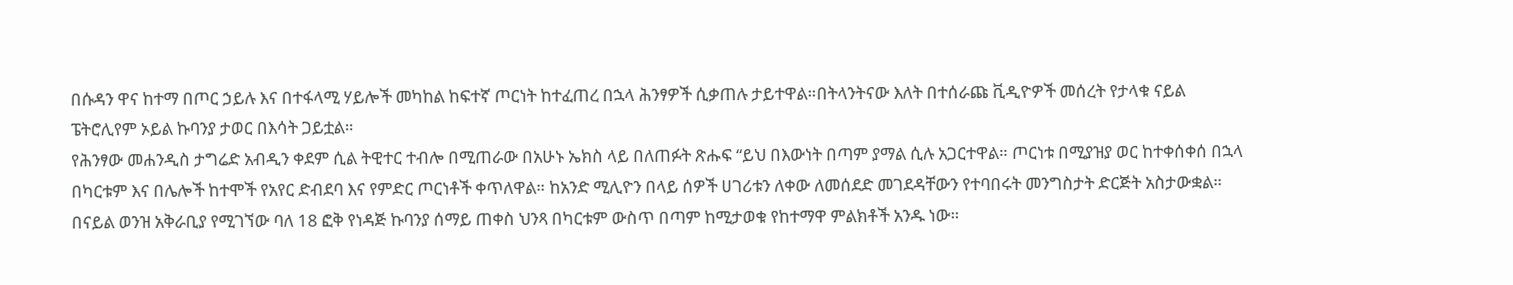በሱዳን ዋና ከተማ በጦር ኃይሉ እና በተፋላሚ ሃይሎች መካከል ከፍተኛ ጦርነት ከተፈጠረ በኋላ ሕንፃዎች ሲቃጠሉ ታይተዋል።በትላንትናው እለት በተሰራጩ ቪዲዮዎች መሰረት የታላቁ ናይል ፔትሮሊየም ኦይል ኩባንያ ታወር በእሳት ጋይቷል።
የሕንፃው መሐንዲስ ታግሬድ አብዲን ቀደም ሲል ትዊተር ተብሎ በሚጠራው በአሁኑ ኤክስ ላይ በለጠፉት ጽሑፍ “ይህ በእውነት በጣም ያማል ሲሉ አጋርተዋል። ጦርነቱ በሚያዝያ ወር ከተቀሰቀሰ በኋላ በካርቱም እና በሌሎች ከተሞች የአየር ድብደባ እና የምድር ጦርነቶች ቀጥለዋል። ከአንድ ሚሊዮን በላይ ሰዎች ሀገሪቱን ለቀው ለመሰደድ መገደዳቸውን የተባበሩት መንግስታት ድርጅት አስታውቋል።
በናይል ወንዝ አቅራቢያ የሚገኘው ባለ 18 ፎቅ የነዳጅ ኩባንያ ሰማይ ጠቀስ ህንጻ በካርቱም ውስጥ በጣም ከሚታወቁ የከተማዋ ምልክቶች አንዱ ነው።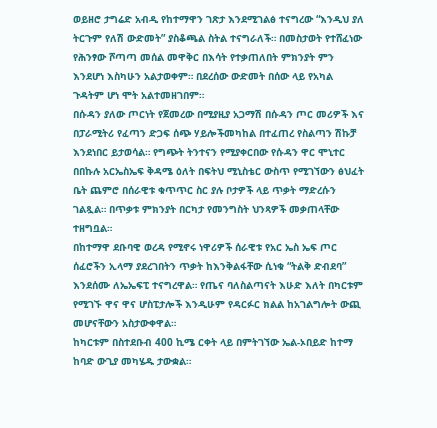ወይዘሮ ታግሬድ አብዲ የከተማዋን ገጽታ እንደሚገልፅ ተናግረው “እንዲህ ያለ ትርጉም የለሽ ውድመት” ያስቆጫል ስትል ተናግራለች። በመስታወት የተሸፈነው የሕንፃው ሾጣጣ መሰል መዋቅር በእሳት የተቃጠለበት ምክንያት ምን እንደሆነ እስካሁን አልታወቀም። በደረሰው ውድመት በሰው ላይ የአካል ጉዳትም ሆነ ሞት አልተመዘገበም።
በሱዳን ያለው ጦርነት የጀመረው በሚያዚያ አጋማሽ በሱዳን ጦር መሪዎች እና በፓራሚትሪ የፈጣን ድጋፍ ሰጭ ሃይሎችመካከል በተፈጠረ የስልጣን ሽኩቻ እንደነበር ይታወሳል። የግጭት ትንተናን የሚያቀርበው የሱዳን ዋር ሞኒተር በበኩሉ አርኤስኤፍ ቅዳሜ ዕለት በፍትህ ሚኒስቴር ውስጥ የሚገኘውን ፅህፈት ቤት ጨምሮ በሰራዊቱ ቁጥጥር ስር ያሉ ቦታዎች ላይ ጥቃት ማድረሱን ገልጿል። በጥቃቱ ምክንያት በርካታ የመንግስት ህንጻዎች መቃጠላቸው ተዘግቧል።
በከተማዋ ደቡባዊ ወረዳ የሚኖሩ ነዋሪዎች ሰራዊቱ የአር ኤስ ኤፍ ጦር ሰፈሮችን ኢላማ ያደረገበትን ጥቃት ከእንቅልፋቸው ሲነቁ “ትልቅ ድብደባ” እንደሰሙ ለኤኤፍፒ ተናግረዋል። የጤና ባለስልጣናት እሁድ እለት በካርቱም የሚገኙ ዋና ዋና ሆስፒታሎች እንዲሁም የዳርፉር ክልል ከአገልግሎት ውጪ መሆናቸውን አስታውቀዋል።
ከካርቱም በስተደቡብ 400 ኪሜ ርቀት ላይ በምትገኘው ኤል-ኦበይድ ከተማ ከባድ ውጊያ መካሄዱ ታውቋል።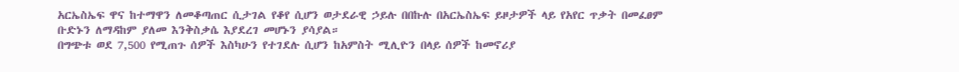አርኤስኤፍ ዋና ከተማዋን ለመቆጣጠር ሲታገል የቆየ ሲሆን ወታደራዊ ኃይሉ በበኩሉ በአርኤስኤፍ ይዞታዎች ላይ የአየር ጥቃት በመፈፀም ቡድኑን ለማዳከም ያለመ እንቅስቃሴ እያደረገ መሆኑን ያሳያል።
በግጭቱ ወደ 7,500 የሚጠጉ ሰዎች እስካሁን የተገደሉ ሲሆን ከአምስት ሚሊዮን በላይ ሰዎች ከመኖሪያ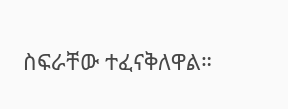ስፍራቸው ተፈናቅለዋል።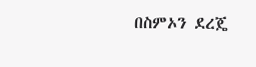በስምኦን ደረጄ